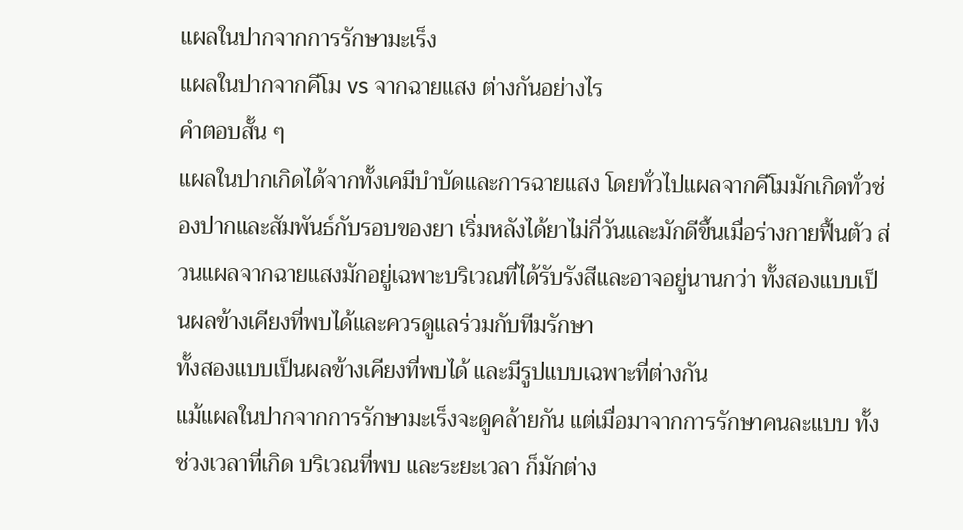แผลในปากจากการรักษามะเร็ง
แผลในปากจากคีโม vs จากฉายแสง ต่างกันอย่างไร
คำตอบสั้น ๆ
แผลในปากเกิดได้จากทั้งเคมีบำบัดและการฉายแสง โดยทั่วไปแผลจากคีโมมักเกิดทั่วช่องปากและสัมพันธ์กับรอบของยา เริ่มหลังได้ยาไม่กี่วันและมักดีขึ้นเมื่อร่างกายฟื้นตัว ส่วนแผลจากฉายแสงมักอยู่เฉพาะบริเวณที่ได้รับรังสีและอาจอยู่นานกว่า ทั้งสองแบบเป็นผลข้างเคียงที่พบได้และควรดูแลร่วมกับทีมรักษา
ทั้งสองแบบเป็นผลข้างเคียงที่พบได้ และมีรูปแบบเฉพาะที่ต่างกัน
แม้แผลในปากจากการรักษามะเร็งจะดูคล้ายกัน แต่เมื่อมาจากการรักษาคนละแบบ ทั้งช่วงเวลาที่เกิด บริเวณที่พบ และระยะเวลา ก็มักต่าง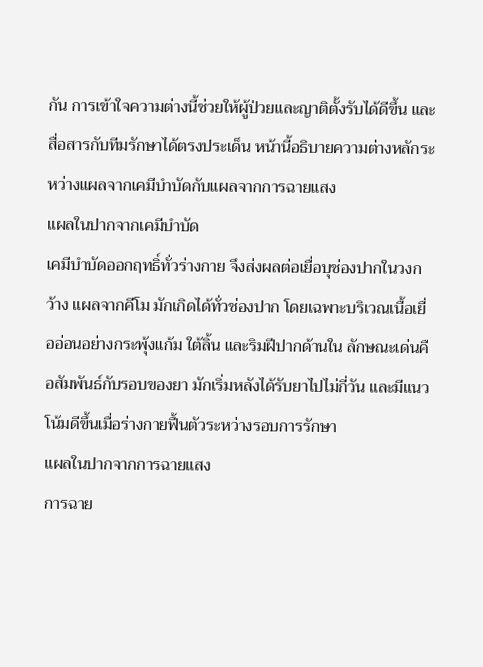กัน การเข้าใจความต่างนี้ช่วยให้ผู้ป่วยและญาติตั้งรับได้ดีขึ้น และสื่อสารกับทีมรักษาได้ตรงประเด็น หน้านี้อธิบายความต่างหลักระหว่างแผลจากเคมีบำบัดกับแผลจากการฉายแสง
แผลในปากจากเคมีบำบัด
เคมีบำบัดออกฤทธิ์ทั่วร่างกาย จึงส่งผลต่อเยื่อบุช่องปากในวงกว้าง แผลจากคีโม มักเกิดได้ทั่วช่องปาก โดยเฉพาะบริเวณเนื้อเยื่ออ่อนอย่างกระพุ้งแก้ม ใต้ลิ้น และริมฝีปากด้านใน ลักษณะเด่นคือสัมพันธ์กับรอบของยา มักเริ่มหลังได้รับยาไปไม่กี่วัน และมีแนวโน้มดีขึ้นเมื่อร่างกายฟื้นตัวระหว่างรอบการรักษา
แผลในปากจากการฉายแสง
การฉาย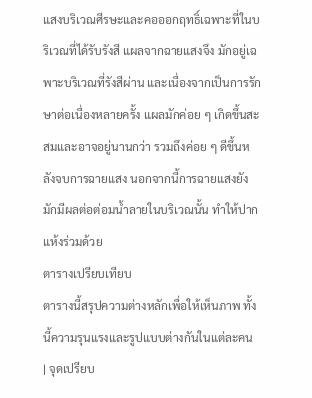แสงบริเวณศีรษะและคอออกฤทธิ์เฉพาะที่ในบริเวณที่ได้รับรังสี แผลจากฉายแสงจึง มักอยู่เฉพาะบริเวณที่รังสีผ่าน และเนื่องจากเป็นการรักษาต่อเนื่องหลายครั้ง แผลมักค่อย ๆ เกิดขึ้นสะสมและอาจอยู่นานกว่า รวมถึงค่อย ๆ ดีขึ้นหลังจบการฉายแสง นอกจากนี้การฉายแสงยังมักมีผลต่อต่อมน้ำลายในบริเวณนั้น ทำให้ปากแห้งร่วมด้วย
ตารางเปรียบเทียบ
ตารางนี้สรุปความต่างหลักเพื่อให้เห็นภาพ ทั้งนี้ความรุนแรงและรูปแบบต่างกันในแต่ละคน
| จุดเปรียบ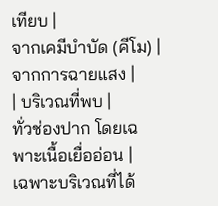เทียบ |
จากเคมีบำบัด (คีโม) |
จากการฉายแสง |
| บริเวณที่พบ |
ทั่วช่องปาก โดยเฉพาะเนื้อเยื่ออ่อน |
เฉพาะบริเวณที่ได้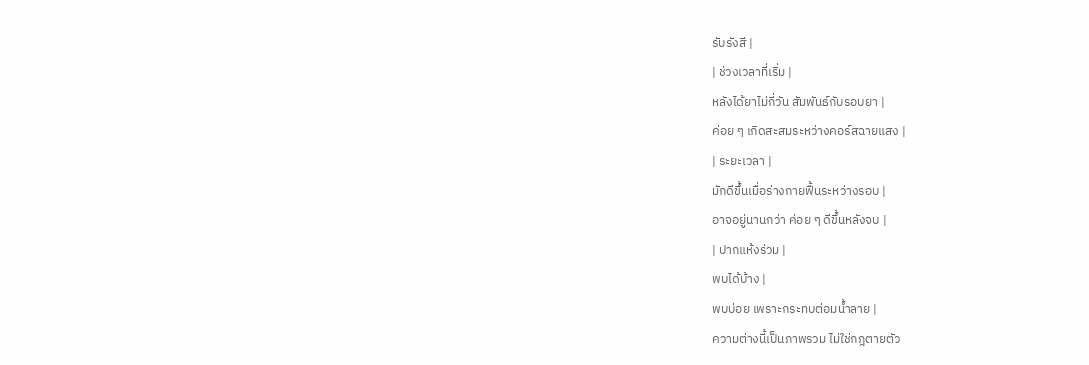รับรังสี |
| ช่วงเวลาที่เริ่ม |
หลังได้ยาไม่กี่วัน สัมพันธ์กับรอบยา |
ค่อย ๆ เกิดสะสมระหว่างคอร์สฉายแสง |
| ระยะเวลา |
มักดีขึ้นเมื่อร่างกายฟื้นระหว่างรอบ |
อาจอยู่นานกว่า ค่อย ๆ ดีขึ้นหลังจบ |
| ปากแห้งร่วม |
พบได้บ้าง |
พบบ่อย เพราะกระทบต่อมน้ำลาย |
ความต่างนี้เป็นภาพรวม ไม่ใช่กฎตายตัว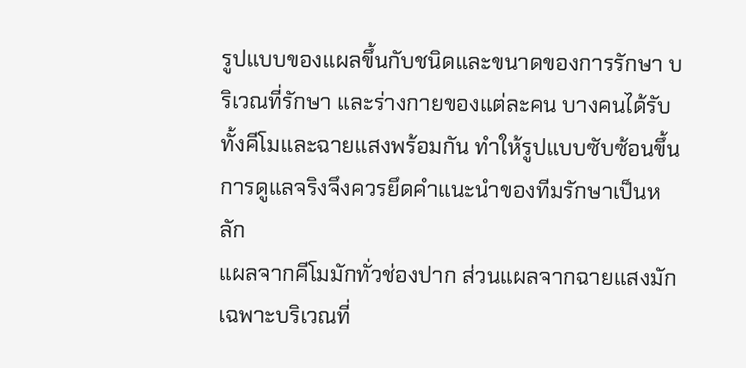รูปแบบของแผลขึ้นกับชนิดและขนาดของการรักษา บริเวณที่รักษา และร่างกายของแต่ละคน บางคนได้รับทั้งคีโมและฉายแสงพร้อมกัน ทำให้รูปแบบซับซ้อนขึ้น การดูแลจริงจึงควรยึดคำแนะนำของทีมรักษาเป็นหลัก
แผลจากคีโมมักทั่วช่องปาก ส่วนแผลจากฉายแสงมักเฉพาะบริเวณที่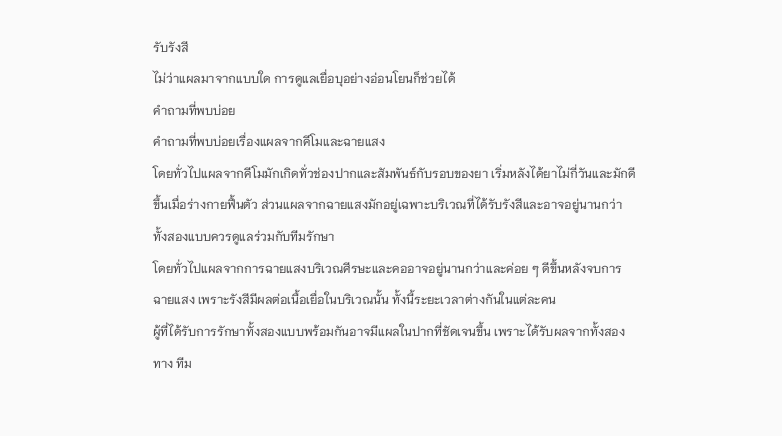รับรังสี
ไม่ว่าแผลมาจากแบบใด การดูแลเยื่อบุอย่างอ่อนโยนก็ช่วยได้
คำถามที่พบบ่อย
คำถามที่พบบ่อยเรื่องแผลจากคีโมและฉายแสง
โดยทั่วไปแผลจากคีโมมักเกิดทั่วช่องปากและสัมพันธ์กับรอบของยา เริ่มหลังได้ยาไม่กี่วันและมักดีขึ้นเมื่อร่างกายฟื้นตัว ส่วนแผลจากฉายแสงมักอยู่เฉพาะบริเวณที่ได้รับรังสีและอาจอยู่นานกว่า ทั้งสองแบบควรดูแลร่วมกับทีมรักษา
โดยทั่วไปแผลจากการฉายแสงบริเวณศีรษะและคออาจอยู่นานกว่าและค่อย ๆ ดีขึ้นหลังจบการฉายแสง เพราะรังสีมีผลต่อเนื้อเยื่อในบริเวณนั้น ทั้งนี้ระยะเวลาต่างกันในแต่ละคน
ผู้ที่ได้รับการรักษาทั้งสองแบบพร้อมกันอาจมีแผลในปากที่ชัดเจนขึ้น เพราะได้รับผลจากทั้งสองทาง ทีม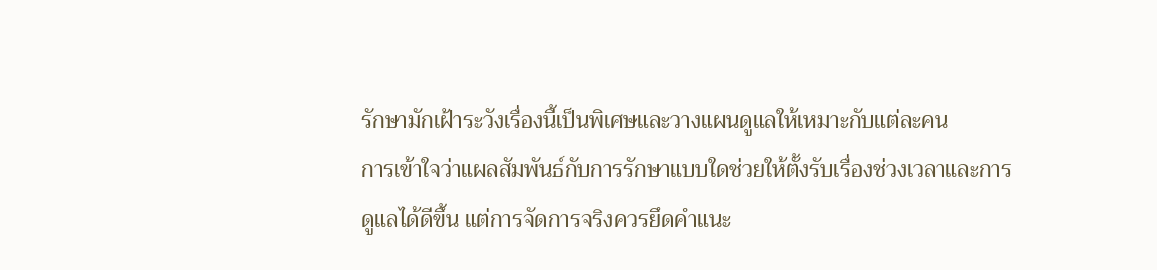รักษามักเฝ้าระวังเรื่องนี้เป็นพิเศษและวางแผนดูแลให้เหมาะกับแต่ละคน
การเข้าใจว่าแผลสัมพันธ์กับการรักษาแบบใดช่วยให้ตั้งรับเรื่องช่วงเวลาและการดูแลได้ดีขึ้น แต่การจัดการจริงควรยึดคำแนะ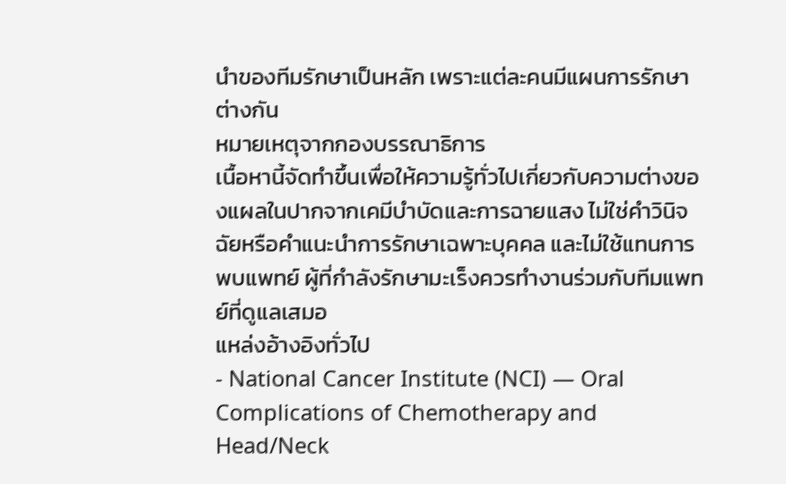นำของทีมรักษาเป็นหลัก เพราะแต่ละคนมีแผนการรักษาต่างกัน
หมายเหตุจากกองบรรณาธิการ
เนื้อหานี้จัดทำขึ้นเพื่อให้ความรู้ทั่วไปเกี่ยวกับความต่างของแผลในปากจากเคมีบำบัดและการฉายแสง ไม่ใช่คำวินิจฉัยหรือคำแนะนำการรักษาเฉพาะบุคคล และไม่ใช้แทนการพบแพทย์ ผู้ที่กำลังรักษามะเร็งควรทำงานร่วมกับทีมแพทย์ที่ดูแลเสมอ
แหล่งอ้างอิงทั่วไป
- National Cancer Institute (NCI) — Oral Complications of Chemotherapy and Head/Neck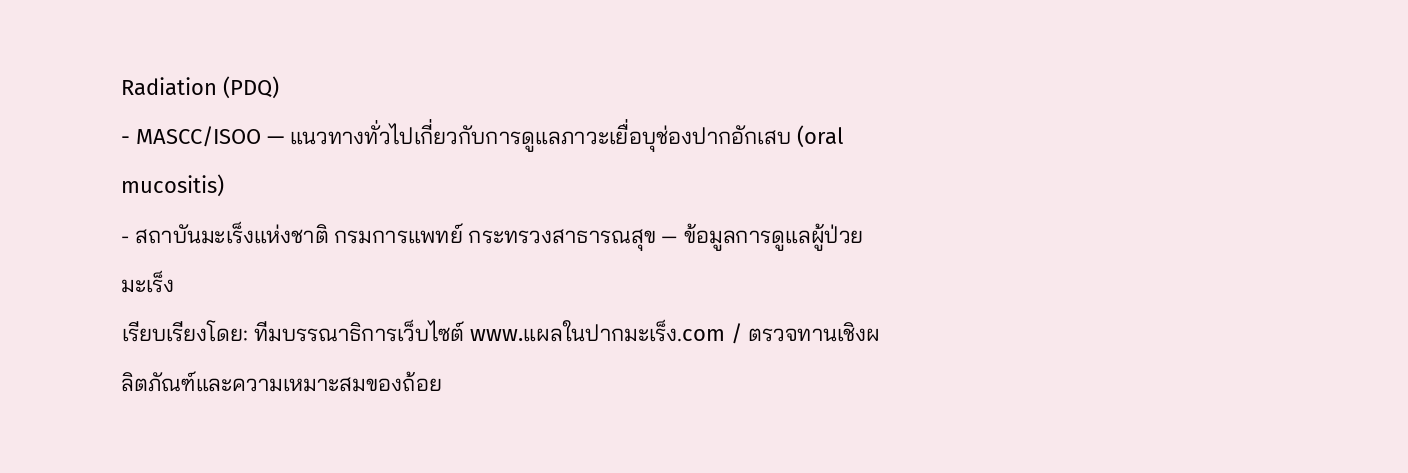Radiation (PDQ)
- MASCC/ISOO — แนวทางทั่วไปเกี่ยวกับการดูแลภาวะเยื่อบุช่องปากอักเสบ (oral mucositis)
- สถาบันมะเร็งแห่งชาติ กรมการแพทย์ กระทรวงสาธารณสุข — ข้อมูลการดูแลผู้ป่วยมะเร็ง
เรียบเรียงโดย: ทีมบรรณาธิการเว็บไซต์ www.แผลในปากมะเร็ง.com / ตรวจทานเชิงผลิตภัณฑ์และความเหมาะสมของถ้อย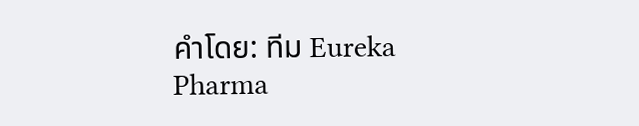คำโดย: ทีม Eureka Pharma